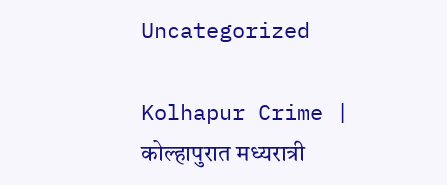Uncategorized

Kolhapur Crime | कोल्हापुरात मध्यरात्री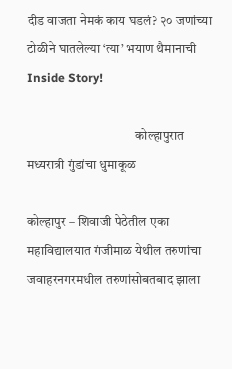दीड वाजता नेमकं काय घडलं? २० जणांच्या टोळीने घातलेल्या ‘त्या’ भयाण थैमानाची Inside Story!

                                         कोल्हापुरात मध्यरात्री गुंडांचा धुमाकूळ

कोल्हापुर – शिवाजी पेठेतील एका महाविद्यालयात गंजीमाळ येथील तरुणांचा जवाहरनगरमधील तरुणांसोबतबाद झाला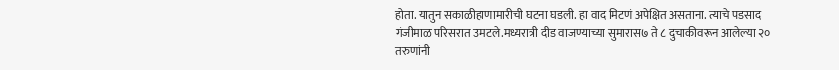होता. यातुन सकाळीहाणामारीची घटना घडली. हा वाद मिटणं अपेक्षित असताना. त्याचे पडसाद गंजीमाळ परिसरात उमटले.मध्यरात्री दीड वाजण्याच्या सुमारास७ ते ८ दुचाकीवरून आलेल्या २० तरुणांनी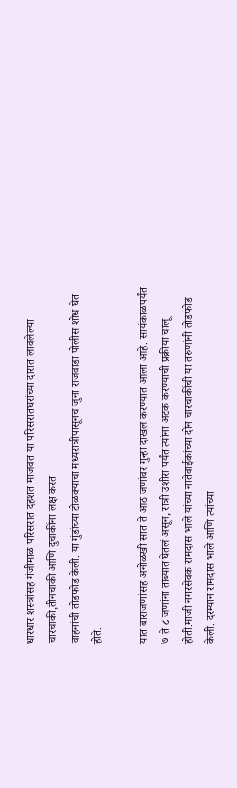धारधार शस्त्रांसह गंजीमाळ परिसरात दहशत माजवत या परिसरातघरांच्या दारात लावलेल्या चारचाकी,तीनचाकी आणि दुचाकींना लक्ष करत
वाहनांची तोडफोड केली. या गुंडांच्या टोळक्याचा मध्यरात्रीपासूनच जुना राजवाडा पोलीस शोध घेत होते.

यात बाराजणांसह अनोळखी सात ते आठ जणांवर गुन्हा दाखल करण्यात आला आहे. सायंकाळपर्यंत ७ ते ८ जणांना ताब्यात घेतलं असून, रात्री उशीरा पर्यंत त्यांना अटक करण्याची प्रक्रीया चालू होती.माजी नगरसेवक रामदास भाले यांच्या नातेवाईकांच्या दोन चारचाकींची या तरुणांनी तोडफोड केली. दरम्यान रामदास भाले आणि त्यांच्या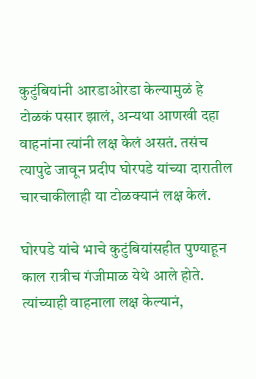कुटुंबियांनी आरडाओरडा केल्यामुळं हे टोळकं पसार झालं, अन्यथा आणखी दहा वाहनांना त्यांनी लक्ष केलं असतं. तसंच त्यापुढे जावून प्रदीप घोरपडे यांच्या दारातील चारचाकीलाही या टोळक्यानं लक्ष केलं.

घोरपडे यांचे भाचे कुटुंबियांसहीत पुण्याहून काल रात्रीच गंजीमाळ येथे आले होते. त्यांच्याही वाहनाला लक्ष केल्यानं,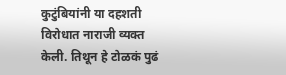कुटुंबियांनी या दहशती विरोधात नाराजी व्यक्त केली. तिथून हे टोळकं पुढं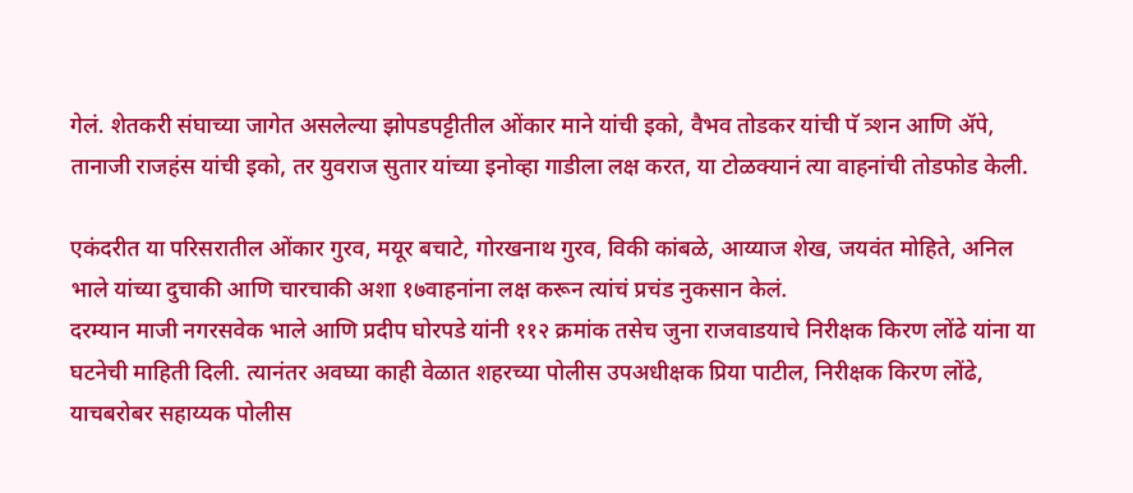गेलं. शेतकरी संघाच्या जागेत असलेल्या झोपडपट्टीतील ओंकार माने यांची इको, वैभव तोडकर यांची पॅ त्र्शन आणि ॲपे, तानाजी राजहंस यांची इको, तर युवराज सुतार यांच्या इनोव्हा गाडीला लक्ष करत, या टोळक्यानं त्या वाहनांची तोडफोड केली.

एकंदरीत या परिसरातील ओंकार गुरव, मयूर बचाटे, गोरखनाथ गुरव, विकी कांबळे, आय्याज शेख, जयवंत मोहिते, अनिल भाले यांच्या दुचाकी आणि चारचाकी अशा १७वाहनांना लक्ष करून त्यांचं प्रचंड नुकसान केलं.
दरम्यान माजी नगरसवेक भाले आणि प्रदीप घोरपडे यांनी ११२ क्रमांक तसेच जुना राजवाडयाचे निरीक्षक किरण लोंढे यांना या घटनेची माहिती दिली. त्यानंतर अवघ्या काही वेळात शहरच्या पोलीस उपअधीक्षक प्रिया पाटील, निरीक्षक किरण लोंढे, याचबरोबर सहाय्यक पोलीस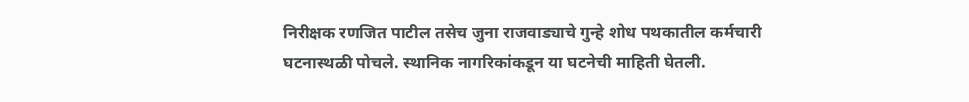निरीक्षक रणजित पाटील तसेच जुना राजवाड्याचे गुन्हे शोध पथकातील कर्मचारी घटनास्थळी पोचले. स्थानिक नागरिकांकडून या घटनेची माहिती घेतली.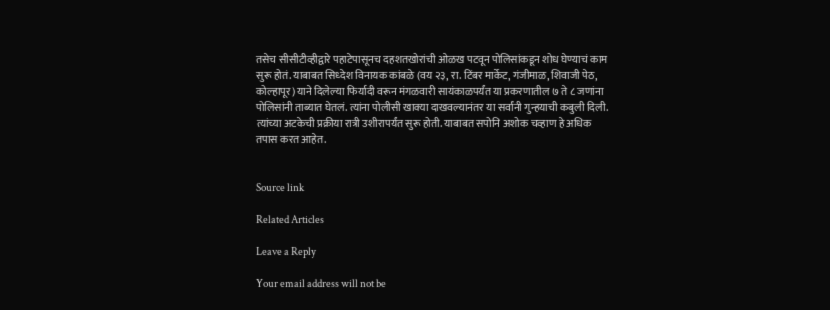तसेच सीसीटीव्हीद्वारे पहाटेपासूनच दहशतखोरांची ओळख पटवून पोलिसांकडून शोध घेण्याचं काम सुरू होतं. याबाबत सिध्देश विनायक कांबळे (वय २३, रा. टिंबर मार्केट, गंजीमाळ, शिवाजी पेठ, कोल्हापूर) याने दिलेल्या फिर्यादी वरून मंगळवारी सायंकाळपर्यंत या प्रकरणातील ७ ते ८ जणांना पोलिसांनी ताब्यात घेतलं. त्यांना पोलीसी खाक्या दाखवल्यानंतर या सर्वांनी गुन्हयाची कबुली दिली. त्यांच्या अटकेची प्रक्रीया रात्री उशीरापर्यंत सुरू होती. याबाबत सपोनि अशोक चव्हाण हे अधिक तपास करत आहेत.


Source link

Related Articles

Leave a Reply

Your email address will not be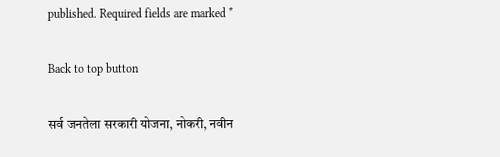published. Required fields are marked *

Back to top button

सर्व जनतेला सरकारी योजना, नोकरी, नवीन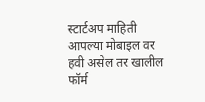स्टार्टअप माहिती आपल्या मोबाइल वर हवी असेल तर खालील फॉर्म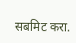सबमिट करा.